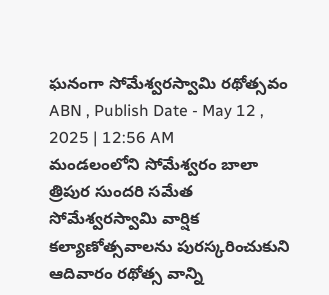ఘనంగా సోమేశ్వరస్వామి రథోత్సవం
ABN , Publish Date - May 12 , 2025 | 12:56 AM
మండలంలోని సోమేశ్వరం బాలా త్రిపుర సుందరి సమేత సోమేశ్వరస్వామి వార్షిక కల్యాణోత్సవాలను పురస్కరించుకుని ఆదివారం రథోత్స వాన్ని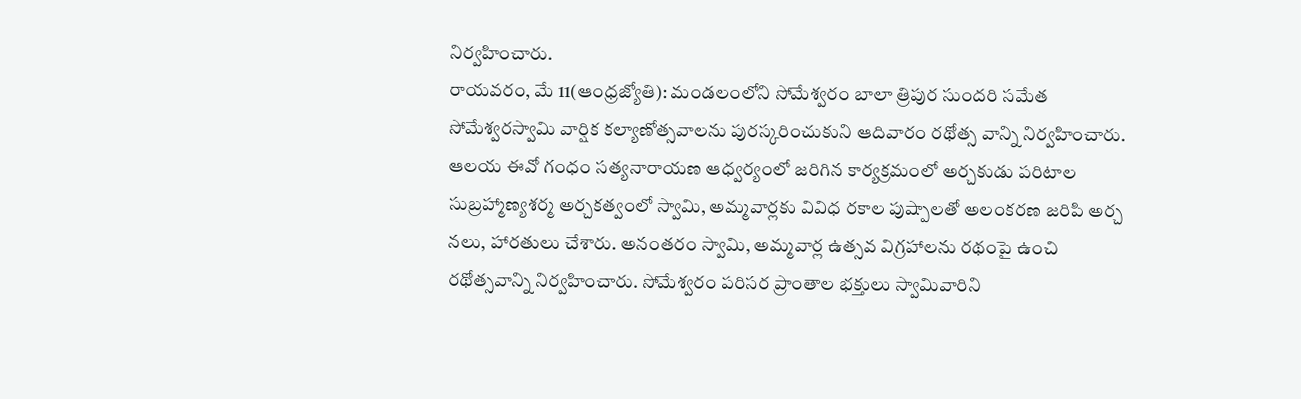నిర్వహించారు.
రాయవరం, మే 11(ఆంధ్రజ్యోతి): మండలంలోని సోమేశ్వరం బాలా త్రిపుర సుందరి సమేత సోమేశ్వరస్వామి వార్షిక కల్యాణోత్సవాలను పురస్కరించుకుని ఆదివారం రథోత్స వాన్ని నిర్వహించారు. ఆలయ ఈవో గంధం సత్యనారాయణ ఆధ్వర్యంలో జరిగిన కార్యక్రమంలో అర్చకుడు పరిటాల సుబ్రహ్మాణ్యశర్మ అర్చకత్వంలో స్వామి, అమ్మవార్లకు వివిధ రకాల పుష్పాలతో అలంకరణ జరిపి అర్చ నలు, హారతులు చేశారు. అనంతరం స్వామి, అమ్మవార్ల ఉత్సవ విగ్రహాలను రథంపై ఉంచి రథోత్సవాన్ని నిర్వహించారు. సోమేశ్వరం పరిసర ప్రాంతాల భక్తులు స్వామివారిని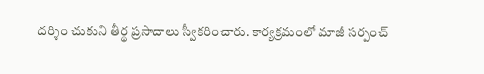దర్శిం చుకుని తీర్థ ప్రసాదాలు స్వీకరించారు. కార్యక్రమంలో మాజీ సర్పంచ్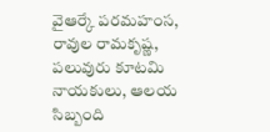వైఆర్కే పరమహంస, రావుల రామకృష్ణ, పలువురు కూటమి నాయకులు, ఆలయ సిబ్బంది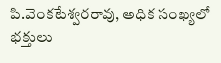పి.వెంకటేశ్వరరావు, అధిక సంఖ్యలో భక్తులు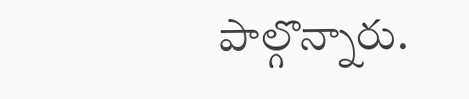పాల్గొన్నారు.